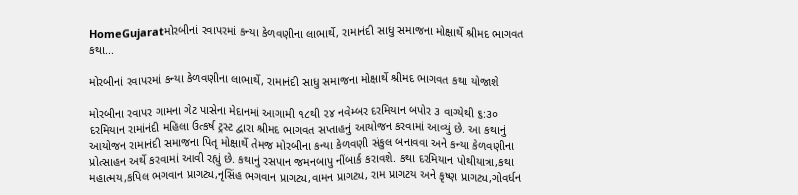HomeGujaratમોરબીનાં રવાપરમાં કન્યા કેળવણીના લાભાર્થે, રામાનંદી સાધુ સમાજના મોક્ષાર્થે શ્રીમદ ભાગવત કથા...

મોરબીનાં રવાપરમાં કન્યા કેળવણીના લાભાર્થે, રામાનંદી સાધુ સમાજના મોક્ષાર્થે શ્રીમદ ભાગવત કથા યોજાશે

મોરબીના રવાપર ગામના ગેટ પાસેના મેદાનમાં આગામી ૧૮થી ૨૪ નવેમ્બર દરમિયાન બપોર ૩ વાગ્યેથી ૬:૩૦ દરમિયાન રામાંનંદી મહિલા ઉત્કર્ષ ટ્રસ્ટ દ્વારા શ્રીમદ ભાગવત સપ્તાહનું આયોજન કરવામાં આવ્યું છે. આ કથાનું આયોજન રામાનંદી સમાજના પિતૃ મોક્ષાર્થે તેમજ મોરબીના કન્યા કેળવણી સંકુલ બનાવવા અને કન્યા કેળવણીના પ્રોત્સાહન અર્થે કરવામાં આવી રહ્યું છે. કથાનું રસપાન જમનબાપુ નીંબાર્ક કરાવશે. કથા દરમિયાન પોથીયાત્રા,કથા મહાત્મય,કપિલ ભગવાન પ્રાગટ્ય,નૃસિંહ ભગવાન પ્રાગટ્ય,વામન પ્રાગટ્ય, રામ પ્રાગટય અને કૃષ્ણ પ્રાગટ્ય,ગોવર્ધન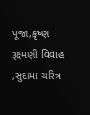પૂજા,કૃષ્ણ રૂક્ષ્મણી વિવાહ ,સુદામા ચરિત્ર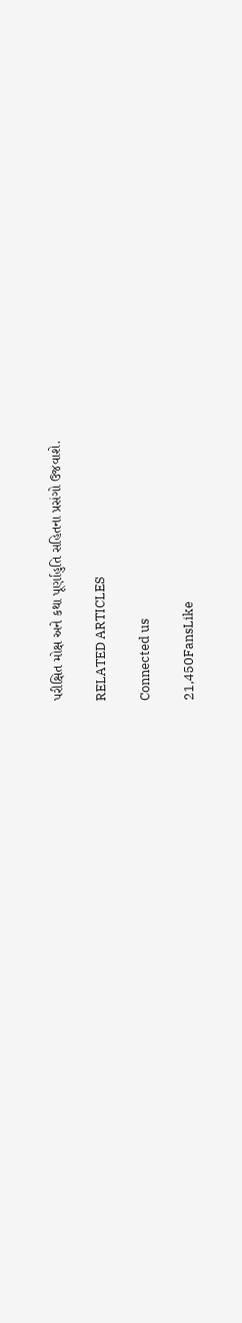પરીક્ષિત મોક્ષ અને કથા પૂર્ણાહુતિ સહિતના પ્રસંગો ઉજવાશે.

RELATED ARTICLES

Connected us

21,450FansLike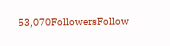53,070FollowersFollow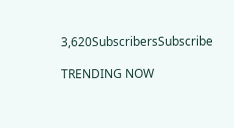3,620SubscribersSubscribe

TRENDING NOW